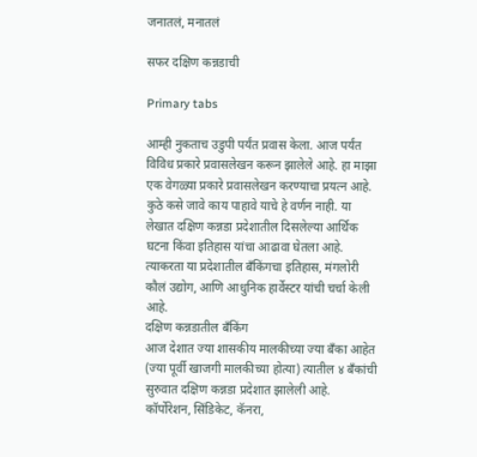जनातलं, मनातलं

सफर दक्षिण कन्नडाची

Primary tabs

आम्ही नुकताच उडुपी पर्यंत प्रवास केला. आज पर्यंत विविध प्रकारे प्रवासलेखन करून झालेले आहे. हा माझा एक वेगळ्या प्रकारे प्रवासलेखन करण्याचा प्रयत्न आहे. कुठे कसे जावे काय पाहावे याचे हे वर्णन नाही. या लेखात दक्षिण कन्नडा प्रदेशातील दिसलेल्या आर्थिक घटना किंवा इतिहास यांचा आढावा घेतला आहे. त्याकरता या प्रदेशातील बँकिंगचा इतिहास, मंगलोरी कौलं उद्योग, आणि आधुनिक हार्वेस्टर यांची चर्चा केली आहे.
दक्षिण कन्नडातील बँकिंग
आज देशात ज्या शासकीय मालकीच्या ज्या बँका आहेत (ज्या पूर्वी खाजगी मालकीच्या होत्या) त्यातील ४ बँकांची सुरुवात दक्षिण कन्नडा प्रदेशात झालेली आहे. कॉर्पोरेशन, सिंडिकेट, कॅनरा,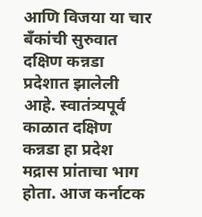आणि विजया या चार बँकांची सुरुवात दक्षिण कन्नडा प्रदेशात झालेली आहे. स्वातंत्र्यपूर्व काळात दक्षिण कन्नडा हा प्रदेश मद्रास प्रांताचा भाग होता. आज कर्नाटक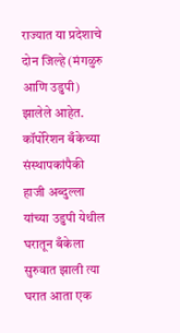राज्यात या प्रदेशाचे दोन जिल्हे (मंगळुरु आणि उडुपी) झालेले आहेत. कॉर्पोरेशन बँकेच्या संस्थापकांपैकी हाजी अब्दुल्ला यांच्या उडुपी येथील घरातून बँकेला सुरुवात झाली त्या घरात आता एक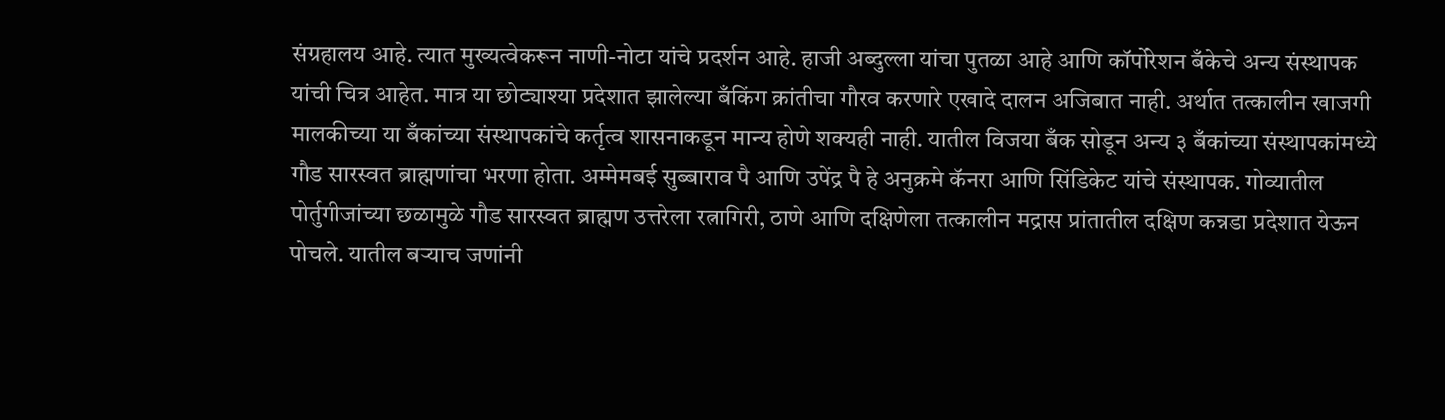संग्रहालय आहे. त्यात मुख्यत्वेकरून नाणी-नोटा यांचे प्रदर्शन आहे. हाजी अब्दुल्ला यांचा पुतळा आहे आणि कॉर्पोरेशन बँकेचे अन्य संस्थापक यांची चित्र आहेत. मात्र या छोट्याश्या प्रदेशात झालेल्या बँकिंग क्रांतीचा गौरव करणारे एखादे दालन अजिबात नाही. अर्थात तत्कालीन खाजगी मालकीच्या या बँकांच्या संस्थापकांचे कर्तृत्व शासनाकडून मान्य होणे शक्यही नाही. यातील विजया बँक सोडून अन्य ३ बँकांच्या संस्थापकांमध्ये गौड सारस्वत ब्राह्मणांचा भरणा होता. अम्मेमबई सुब्बाराव पै आणि उपेंद्र पै हे अनुक्रमे कॅनरा आणि सिंडिकेट यांचे संस्थापक. गोव्यातील पोर्तुगीजांच्या छळामुळे गौड सारस्वत ब्राह्मण उत्तरेला रत्नागिरी, ठाणे आणि दक्षिणेला तत्कालीन मद्रास प्रांतातील दक्षिण कन्नडा प्रदेशात येऊन पोचले. यातील बऱ्याच जणांनी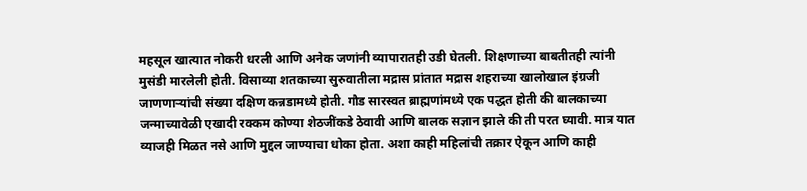महसूल खात्यात नोकरी धरली आणि अनेक जणांनी व्यापारातही उडी घेतली. शिक्षणाच्या बाबतीतही त्यांनी मुसंडी मारलेली होती. विसाव्या शतकाच्या सुरुवातीला मद्रास प्रांतात मद्रास शहराच्या खालोखाल इंग्रजी जाणणाऱ्यांची संख्या दक्षिण कन्नडामध्ये होती. गौड सारस्वत ब्राह्मणांमध्ये एक पद्धत होती की बालकाच्या जन्माच्यावेळी एखादी रक्कम कोण्या शेठजींकडे ठेवावी आणि बालक सज्ञान झाले की ती परत घ्यावी. मात्र यात व्याजही मिळत नसे आणि मुद्दल जाण्याचा धोका होता. अशा काही महिलांची तक्रार ऐकून आणि काही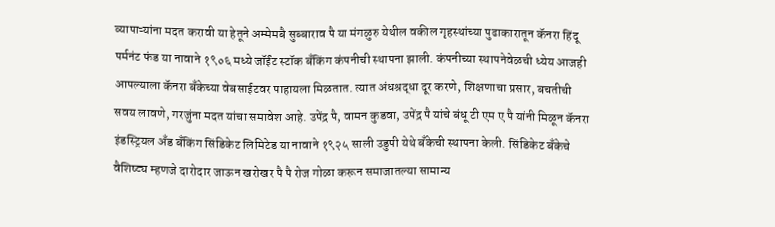व्यापाऱ्यांना मदत करावी या हेतूने अम्मेमबै सुब्बाराव पै या मंगळुरु येथील वकील गृहस्थांच्या पुढाकारातून कॅनरा हिंदू पर्मनंट फंड या नावाने १९०६ मध्ये जॉईंट स्टॉक बँकिंग कंपनीची स्थापना झाली. कंपनीच्या स्थापनेवेळची ध्येय आजही आपल्याला कॅनरा बँकेच्या वेबसाईटवर पाहायला मिळतात. त्यात अंधश्रद्धा दूर करणे, शिक्षणाचा प्रसार, बचतीची सवय लावणे, गरजुंना मदत यांचा समावेश आहे. उपेंद्र पै, वामन कुडवा, उपेंद्र पै यांचे बंधू टी एम ए पै यांनी मिळून कॅनरा इंडस्ट्रियल अँड बँकिंग सिंडिकेट लिमिटेड या नावाने १९२५ साली उडुपी येथे बँकेची स्थापना केली. सिंडिकेट बँकेचे वैशिष्ट्य म्हणजे दारोदार जाऊन खरोखर पै पै रोज गोळा करून समाजातल्या सामान्य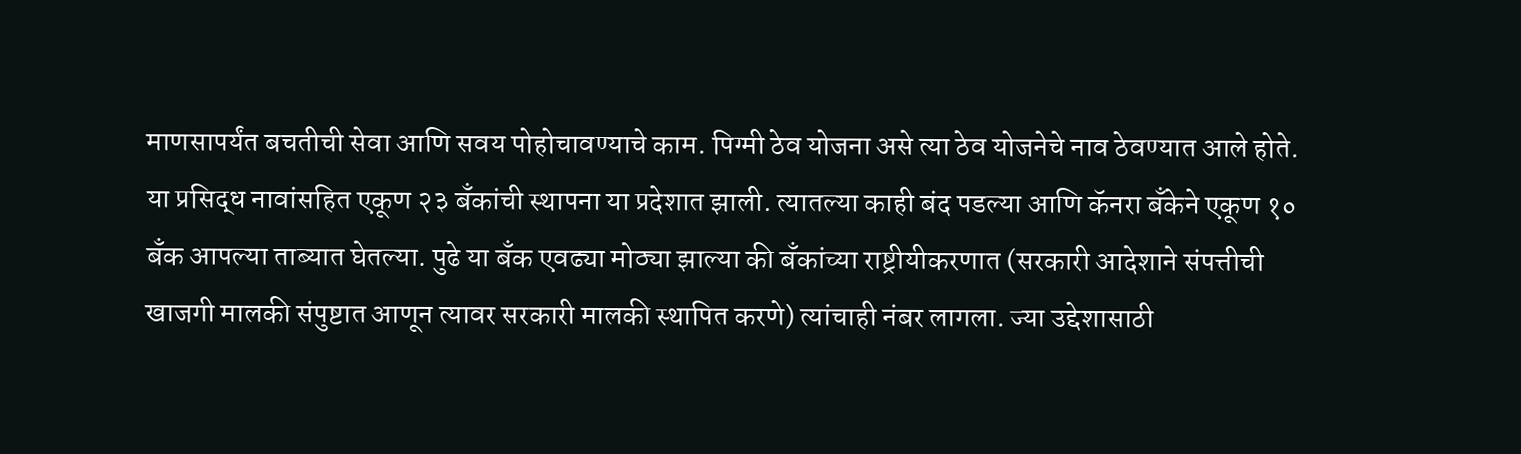माणसापर्यंत बचतीची सेवा आणि सवय पोहोचावण्याचे काम. पिग्मी ठेव योजना असे त्या ठेव योजनेचे नाव ठेवण्यात आले होते. या प्रसिद्ध नावांसहित एकूण २३ बँकांची स्थापना या प्रदेशात झाली. त्यातल्या काही बंद पडल्या आणि कॅनरा बँकेने एकूण १० बँक आपल्या ताब्यात घेतल्या. पुढे या बँक एवढ्या मोठ्या झाल्या की बँकांच्या राष्ट्रीयीकरणात (सरकारी आदेशाने संपत्तीची खाजगी मालकी संपुष्टात आणून त्यावर सरकारी मालकी स्थापित करणे) त्यांचाही नंबर लागला. ज्या उद्देशासाठी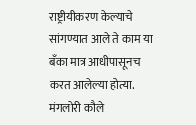राष्ट्रीयीकरण केल्याचे सांगण्यात आले ते काम या बँका मात्र आधीपासूनच करत आलेल्या होत्या.
मंगलोरी कौले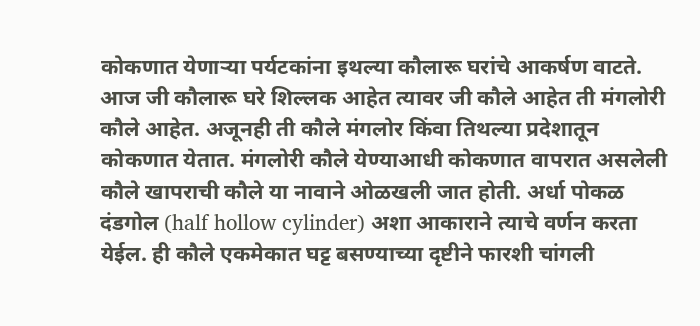कोकणात येणाऱ्या पर्यटकांना इथल्या कौलारू घरांचे आकर्षण वाटते. आज जी कौलारू घरे शिल्लक आहेत त्यावर जी कौले आहेत ती मंगलोरी कौले आहेत. अजूनही ती कौले मंगलोर किंवा तिथल्या प्रदेशातून कोकणात येतात. मंगलोरी कौले येण्याआधी कोकणात वापरात असलेली कौले खापराची कौले या नावाने ओळखली जात होती. अर्धा पोकळ दंडगोल (half hollow cylinder) अशा आकाराने त्याचे वर्णन करता येईल. ही कौले एकमेकात घट्ट बसण्याच्या दृष्टीने फारशी चांगली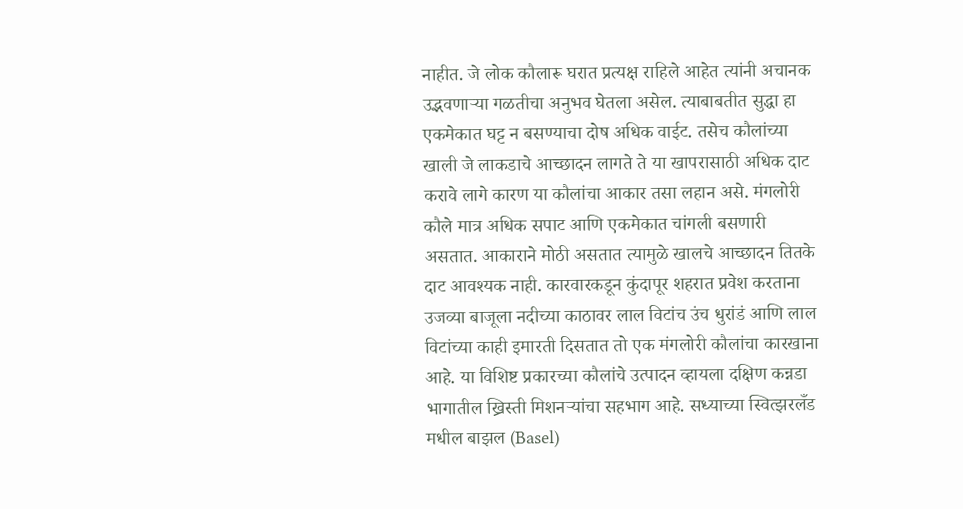नाहीत. जे लोक कौलारू घरात प्रत्यक्ष राहिले आहेत त्यांनी अचानक उद्भवणाऱ्या गळतीचा अनुभव घेतला असेल. त्याबाबतीत सुद्धा हा एकमेकात घट्ट न बसण्याचा दोष अधिक वाईट. तसेच कौलांच्या खाली जे लाकडाचे आच्छादन लागते ते या खापरासाठी अधिक दाट करावे लागे कारण या कौलांचा आकार तसा लहान असे. मंगलोरी कौले मात्र अधिक सपाट आणि एकमेकात चांगली बसणारी असतात. आकाराने मोठी असतात त्यामुळे खालचे आच्छादन तितके दाट आवश्यक नाही. कारवारकडून कुंदापूर शहरात प्रवेश करताना उजव्या बाजूला नदीच्या काठावर लाल विटांच उंच धुरांडं आणि लाल विटांच्या काही इमारती दिसतात तो एक मंगलोरी कौलांचा कारखाना आहे. या विशिष्ट प्रकारच्या कौलांचे उत्पादन व्हायला दक्षिण कन्नडा भागातील ख्रिस्ती मिशनऱ्यांचा सहभाग आहे. सध्याच्या स्वित्झरलँड मधील बाझल (Basel)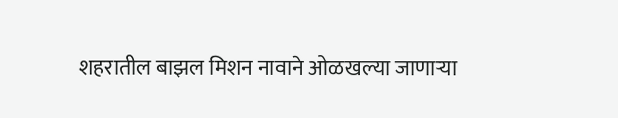शहरातील बाझल मिशन नावाने ओळखल्या जाणाऱ्या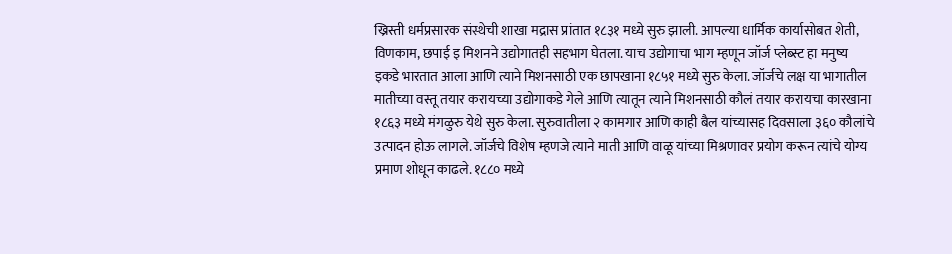ख्रिस्ती धर्मप्रसारक संस्थेची शाखा मद्रास प्रांतात १८३१ मध्ये सुरु झाली. आपल्या धार्मिक कार्यासोबत शेती, विणकाम, छपाई इ मिशनने उद्योगातही सहभाग घेतला. याच उद्योगाचा भाग म्हणून जॉर्ज प्लेब्स्ट हा मनुष्य इकडे भारतात आला आणि त्याने मिशनसाठी एक छापखाना १८५१ मध्ये सुरु केला. जॉर्जचे लक्ष या भागातील मातीच्या वस्तू तयार करायच्या उद्योगाकडे गेले आणि त्यातून त्याने मिशनसाठी कौलं तयार करायचा कारखाना १८६३ मध्ये मंगळुरु येथे सुरु केला. सुरुवातीला २ कामगार आणि काही बैल यांच्यासह दिवसाला ३६० कौलांचे उत्पादन होऊ लागले. जॉर्जचे विशेष म्हणजे त्याने माती आणि वाळू यांच्या मिश्रणावर प्रयोग करून त्यांचे योग्य प्रमाण शोधून काढले. १८८० मध्ये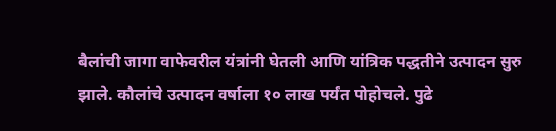बैलांची जागा वाफेवरील यंत्रांनी घेतली आणि यांत्रिक पद्धतीने उत्पादन सुरु झाले. कौलांचे उत्पादन वर्षाला १० लाख पर्यंत पोहोचले. पुढे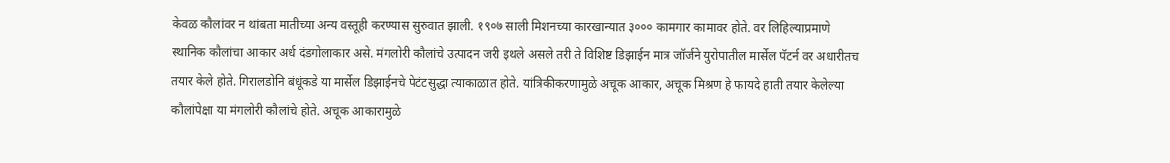केवळ कौलांवर न थांबता मातीच्या अन्य वस्तूही करण्यास सुरुवात झाली. १९०७ साली मिशनच्या कारखान्यात ३००० कामगार कामावर होते. वर लिहिल्याप्रमाणे स्थानिक कौलांचा आकार अर्ध दंडगोलाकार असे. मंगलोरी कौलांचे उत्पादन जरी इथले असले तरी ते विशिष्ट डिझाईन मात्र जॉर्जने युरोपातील मार्सेल पॅटर्न वर अधारीतच तयार केले होते. गिरालडोनि बंधूंकडे या मार्सेल डिझाईनचे पेटंटसुद्धा त्याकाळात होते. यांत्रिकीकरणामुळे अचूक आकार, अचूक मिश्रण हे फायदे हाती तयार केलेल्या कौलांपेक्षा या मंगलोरी कौलांचे होते. अचूक आकारामुळे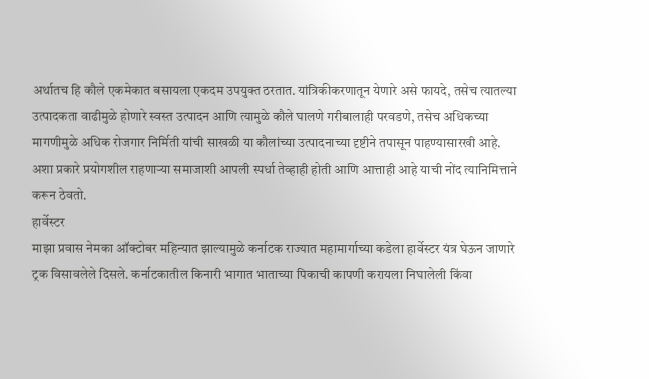अर्थातच हि कौले एकमेकात बसायला एकदम उपयुक्त ठरतात. यांत्रिकीकरणातून येणारे असे फायदे, तसेच त्यातल्या उत्पादकता वाढीमुळे होणारे स्वस्त उत्पादन आणि त्यामुळे कौले घालणे गरीबालाही परवडणे, तसेच अधिकच्या मागणीमुळे अधिक रोजगार निर्मिती यांची साखळी या कौलांच्या उत्पादनाच्या दृष्टीने तपासून पाहण्यासारखी आहे. अशा प्रकारे प्रयोगशील राहणाऱ्या समाजाशी आपली स्पर्धा तेव्हाही होती आणि आत्ताही आहे याची नोंद त्यानिमित्ताने करून ठेवतो.
हार्वेस्टर
माझा प्रवास नेमका ऑक्टोबर महिन्यात झाल्यामुळे कर्नाटक राज्यात महामार्गाच्या कडेला हार्वेस्टर यंत्र घेऊन जाणारे ट्रक विसावलेले दिसले. कर्नाटकातील किनारी भागात भाताच्या पिकाची कापणी करायला निघालेली किंवा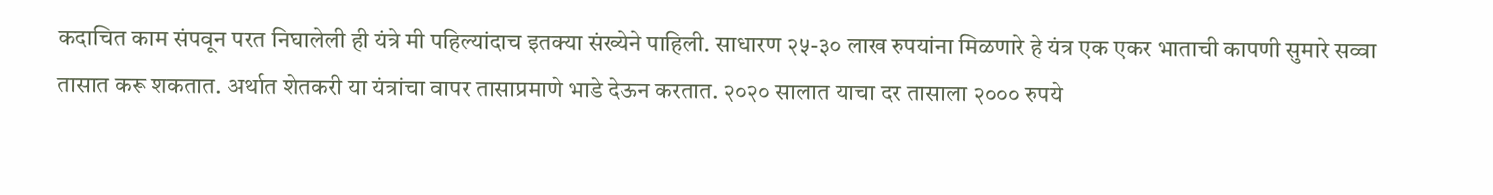कदाचित काम संपवून परत निघालेली ही यंत्रे मी पहिल्यांदाच इतक्या संख्येने पाहिली. साधारण २५-३० लाख रुपयांना मिळणारे हे यंत्र एक एकर भाताची कापणी सुमारे सव्वा तासात करू शकतात. अर्थात शेतकरी या यंत्रांचा वापर तासाप्रमाणे भाडे देऊन करतात. २०२० सालात याचा दर तासाला २००० रुपये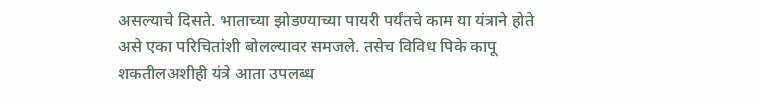असल्याचे दिसते. भाताच्या झोडण्याच्या पायरी पर्यंतचे काम या यंत्राने होते असे एका परिचितांशी बोलल्यावर समजले. तसेच विविध पिके कापू शकतीलअशीही यंत्रे आता उपलब्ध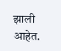झाली आहेत.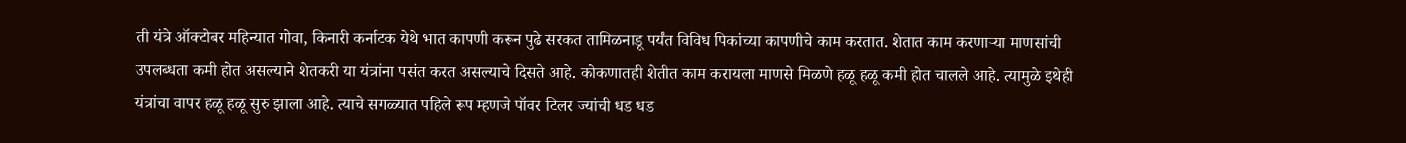ती यंत्रे ऑक्टोबर महिन्यात गोवा, किनारी कर्नाटक येथे भात कापणी करून पुढे सरकत तामिळनाडू पर्यंत विविध पिकांच्या कापणीचे काम करतात. शेतात काम करणाऱ्या माणसांची उपलब्धता कमी होत असल्याने शेतकरी या यंत्रांना पसंत करत असल्याचे दिसते आहे. कोकणातही शेतीत काम करायला माणसे मिळणे हळू हळू कमी होत चालले आहे. त्यामुळे इथेही यंत्रांचा वापर हळू हळू सुरु झाला आहे. त्याचे सगळ्यात पहिले रूप म्हणजे पॉवर टिलर ज्यांची धड धड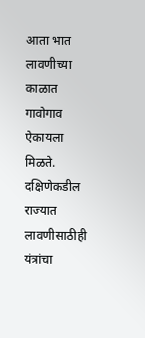आता भात लावणीच्या काळात गावोगाव ऐकायला मिळते. दक्षिणेकडील राज्यात लावणीसाठीही यंत्रांचा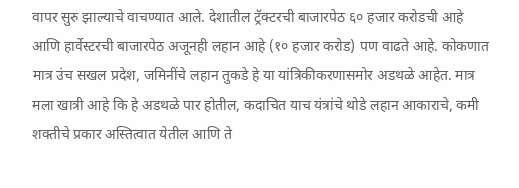वापर सुरु झाल्याचे वाचण्यात आले. देशातील ट्रॅक्टरची बाजारपेठ ६० हजार करोडची आहे आणि हार्वेस्टरची बाजारपेठ अजूनही लहान आहे (१० हजार करोड) पण वाढते आहे. कोकणात मात्र उंच सखल प्रदेश, जमिनींचे लहान तुकडे हे या यांत्रिकीकरणासमोर अडथळे आहेत. मात्र मला खात्री आहे कि हे अडथळे पार होतील, कदाचित याच यंत्रांचे थोडे लहान आकाराचे, कमी शक्तीचे प्रकार अस्तित्वात येतील आणि ते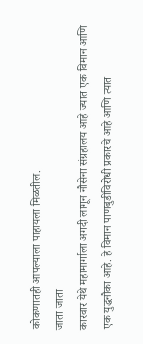कोकणातही आपल्याला पाहायला मिळतील.
जाता जाता
कारवार येथे महामार्गाला अगदी लागून नौसेना संग्रहालय आहे ज्यात एक विमान आणि एक युद्धनौका आहे. हे विमान पाणबुडीविरोधी प्रकारचे आहे आणि त्यात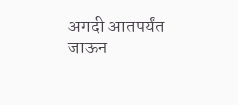अगदी आतपर्यंत जाऊन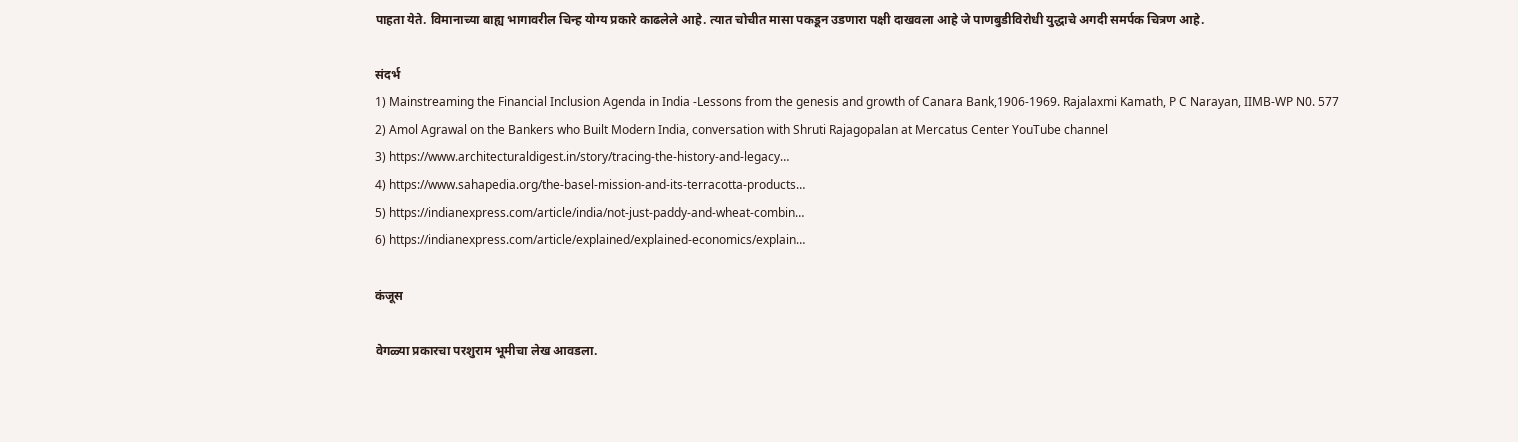पाहता येते. विमानाच्या बाह्य भागावरील चिन्ह योग्य प्रकारे काढलेले आहे. त्यात चोचीत मासा पकडून उडणारा पक्षी दाखवला आहे जे पाणबुडीविरोधी युद्धाचे अगदी समर्पक चित्रण आहे.

संदर्भ
1) Mainstreaming the Financial Inclusion Agenda in India -Lessons from the genesis and growth of Canara Bank,1906-1969. Rajalaxmi Kamath, P C Narayan, IIMB-WP N0. 577
2) Amol Agrawal on the Bankers who Built Modern India, conversation with Shruti Rajagopalan at Mercatus Center YouTube channel
3) https://www.architecturaldigest.in/story/tracing-the-history-and-legacy…
4) https://www.sahapedia.org/the-basel-mission-and-its-terracotta-products…
5) https://indianexpress.com/article/india/not-just-paddy-and-wheat-combin…
6) https://indianexpress.com/article/explained/explained-economics/explain…

कंजूस

वेगळ्या प्रकारचा परशुराम भूमीचा लेख आवडला.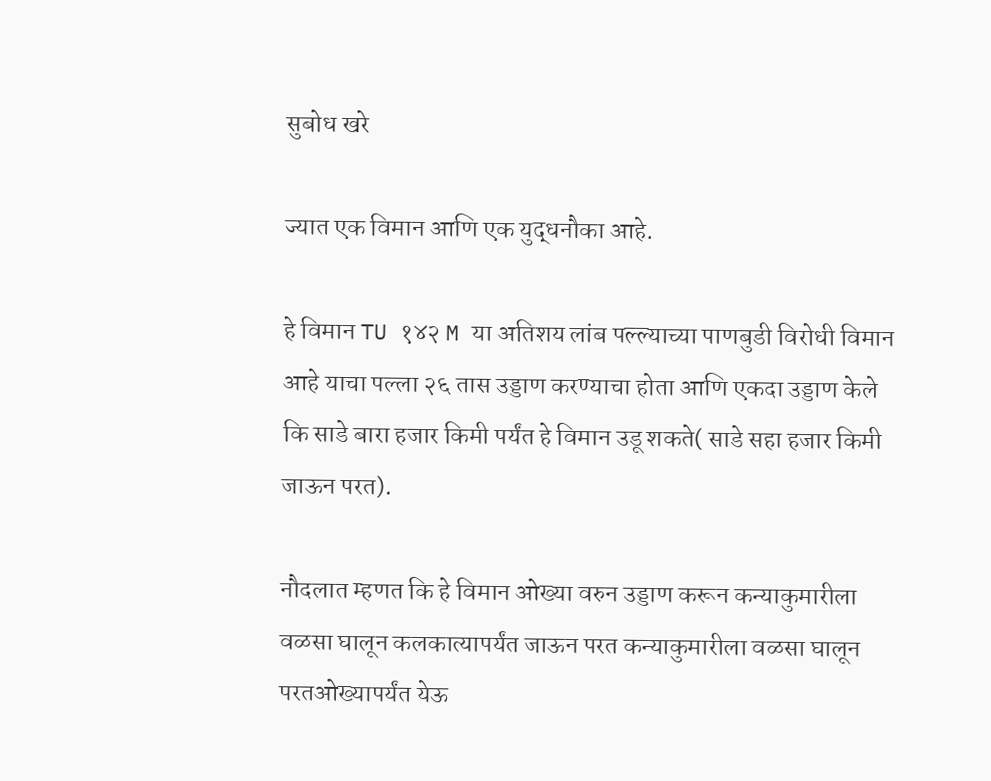सुबोध खरे

ज्यात एक विमान आणि एक युद्धनौका आहे.

हे विमान TU १४२ M या अतिशय लांब पल्ल्याच्या पाणबुडी विरोधी विमान आहे याचा पल्ला २६ तास उड्डाण करण्याचा होता आणि एकदा उड्डाण केले कि साडे बारा हजार किमी पर्यंत हे विमान उडू शकते( साडे सहा हजार किमी जाऊन परत).

नौदलात म्हणत कि हे विमान ओख्या वरुन उड्डाण करून कन्याकुमारीला वळसा घालून कलकात्यापर्यंत जाऊन परत कन्याकुमारीला वळसा घालून परतओख्यापर्यंत येऊ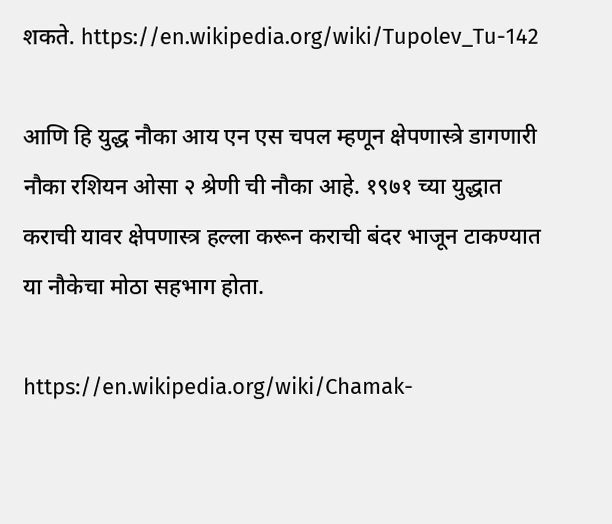शकते. https://en.wikipedia.org/wiki/Tupolev_Tu-142

आणि हि युद्ध नौका आय एन एस चपल म्हणून क्षेपणास्त्रे डागणारी नौका रशियन ओसा २ श्रेणी ची नौका आहे. १९७१ च्या युद्धात कराची यावर क्षेपणास्त्र हल्ला करून कराची बंदर भाजून टाकण्यात या नौकेचा मोठा सहभाग होता.

https://en.wikipedia.org/wiki/Chamak-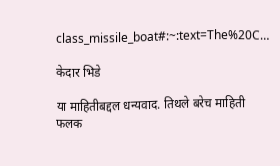class_missile_boat#:~:text=The%20C…

केदार भिडे

या माहितीबद्दल धन्यवाद. तिथले बरेच माहिती फलक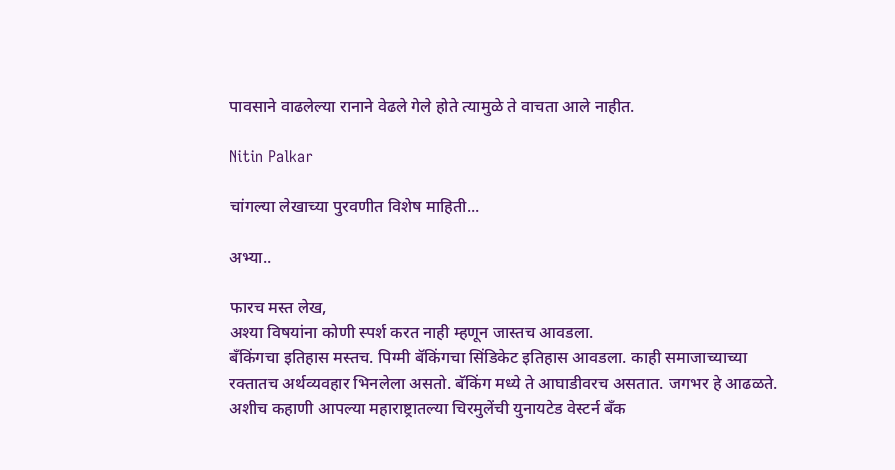पावसाने वाढलेल्या रानाने वेढले गेले होते त्यामुळे ते वाचता आले नाहीत.

Nitin Palkar

चांगल्या लेखाच्या पुरवणीत विशेष माहिती...

अभ्या..

फारच मस्त लेख,
अश्या विषयांना कोणी स्पर्श करत नाही म्हणून जास्तच आवडला.
बँकिंगचा इतिहास मस्तच. पिग्मी बॅकिंगचा सिंडिकेट इतिहास आवडला. काही समाजाच्याच्या रक्तातच अर्थव्यवहार भिनलेला असतो. बॅकिंग मध्ये ते आघाडीवरच असतात. जगभर हे आढळते.
अशीच कहाणी आपल्या महाराष्ट्रातल्या चिरमुलेंची युनायटेड वेस्टर्न बँक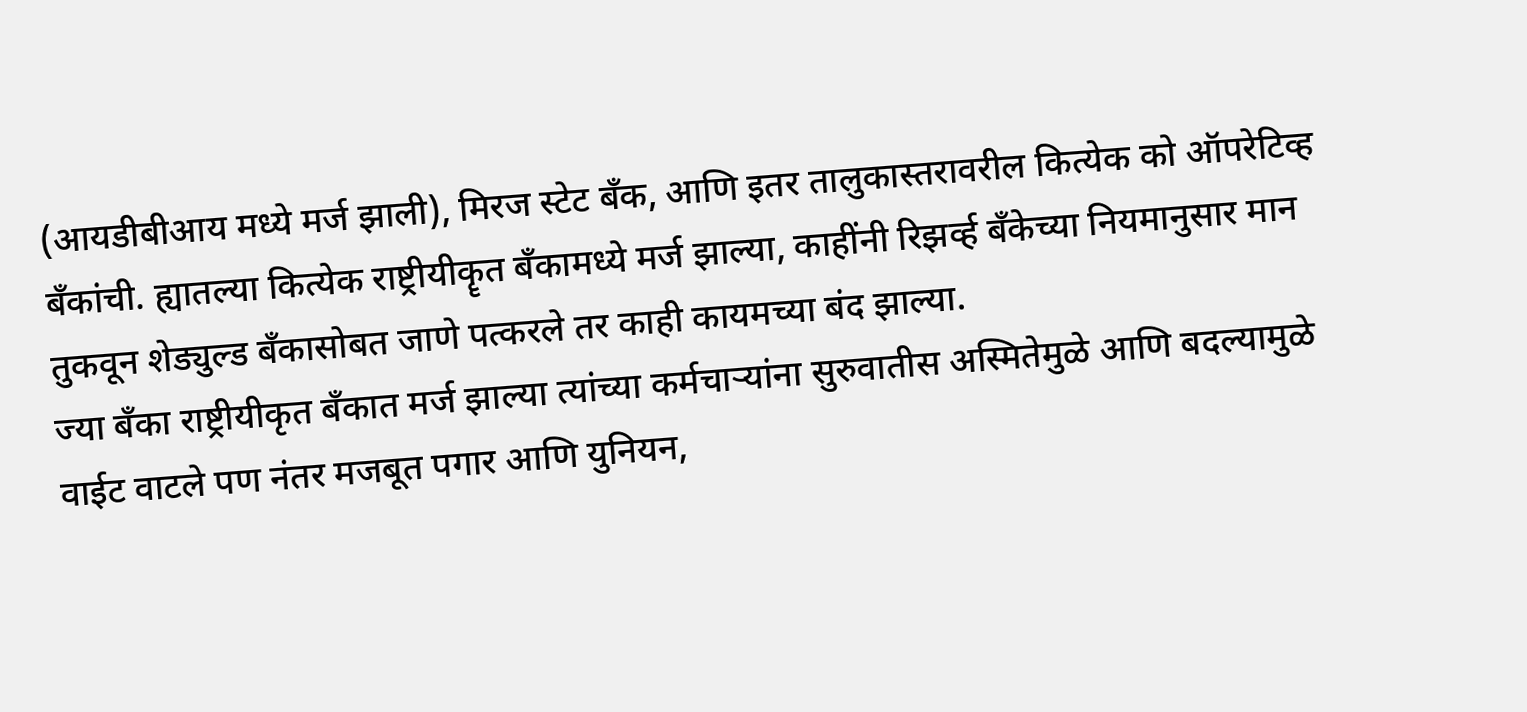(आयडीबीआय मध्ये मर्ज झाली), मिरज स्टेट बँक, आणि इतर तालुकास्तरावरील कित्येक को ऑपरेटिव्ह बँकांची. ह्यातल्या कित्येक राष्ट्रीयीकॄत बँकामध्ये मर्ज झाल्या, काहींनी रिझर्व्ह बँकेच्या नियमानुसार मान तुकवून शेड्युल्ड बँकासोबत जाणे पत्करले तर काही कायमच्या बंद झाल्या.
ज्या बँका राष्ट्रीयीकृत बँकात मर्ज झाल्या त्यांच्या कर्मचार्‍यांना सुरुवातीस अस्मितेमुळे आणि बदल्यामुळे वाईट वाटले पण नंतर मजबूत पगार आणि युनियन,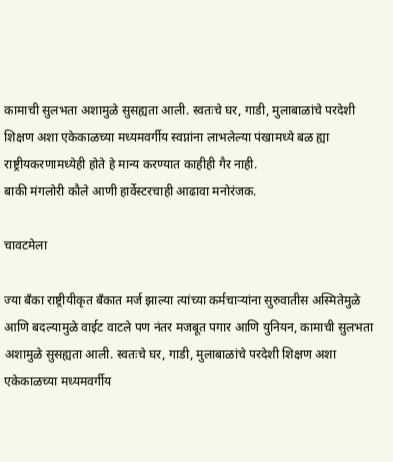कामाची सुलभता अशामुळे सुसह्यता आली. स्वतःचे घर, गाडी, मुलाबाळांचे परदेशी शिक्षण अशा एकेकाळच्या मध्यमवर्गीय स्वप्नांना लाभलेल्या पंखामध्ये बळ ह्या राष्ट्रीयकरणामध्येही होते हे मान्य करण्यात काहीही गैर नाही.
बाकी मंगलोरी कौले आणी हार्वेस्टरचाही आढावा मनोरंजक.

चावटमेला

ज्या बँका राष्ट्रीयीकृत बँकात मर्ज झाल्या त्यांच्या कर्मचार्‍यांना सुरुवातीस अस्मितेमुळे आणि बदल्यामुळे वाईट वाटले पण नंतर मजबूत पगार आणि युनियन, कामाची सुलभता अशामुळे सुसह्यता आली. स्वतःचे घर, गाडी, मुलाबाळांचे परदेशी शिक्षण अशा एकेकाळच्या मध्यमवर्गीय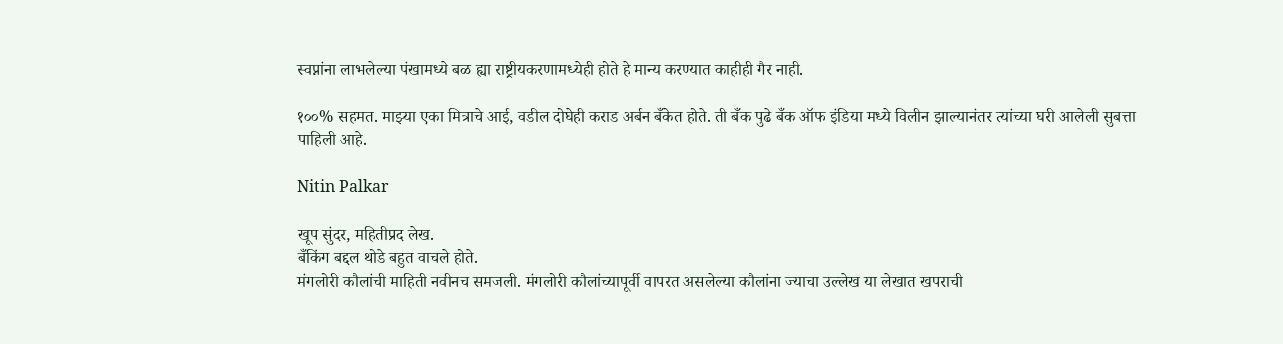स्वप्नांना लाभलेल्या पंखामध्ये बळ ह्या राष्ट्रीयकरणामध्येही होते हे मान्य करण्यात काहीही गैर नाही.

१००% सहमत. माझ्या एका मित्राचे आई, वडील दोघेही कराड अर्बन बँकेत होते. ती बँक पुढे बँक ऑफ इंडिया मध्ये विलीन झाल्यानंतर त्यांच्या घरी आलेली सुबत्ता पाहिली आहे.

Nitin Palkar

खूप सुंदर, महितीप्रद लेख.
बँकिंग बद्दल थोडे बहुत वाचले होते.
मंगलोरी कौलांची माहिती नवीनच समजली. मंगलोरी कौलांच्यापूर्वी वापरत असलेल्या कौलांना ज्याचा उल्लेख या लेखात खपराची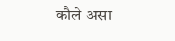कौले असा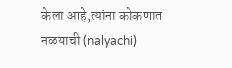केला आहे,त्यांना कोकणात नळयाची (nalyachi)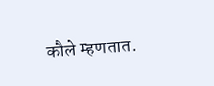कौले म्हणतात.